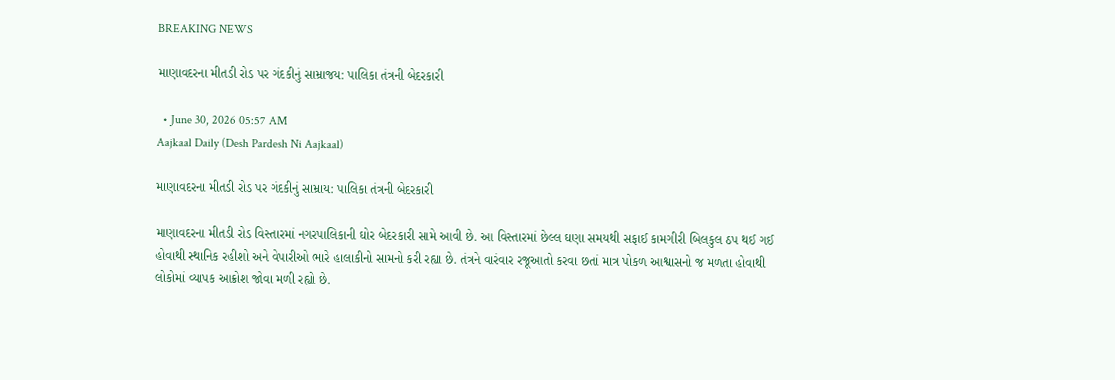BREAKING NEWS

માણાવદરના મીતડી રોડ પર ગંદકીનું સામ્રાજય: પાલિકા તંત્રની બેદરકારી

  • June 30, 2026 05:57 AM
Aajkaal Daily (Desh Pardesh Ni Aajkaal)

માણાવદરના મીતડી રોડ પર ગંદકીનું સામ્રાય: પાલિકા તંત્રની બેદરકારી

માણાવદરના મીતડી રોડ વિસ્તારમાં નગરપાલિકાની ઘોર બેદરકારી સામે આવી છે. આ વિસ્તારમાં છેલ્લ ઘણા સમયથી સફાઈ કામગીરી બિલકુલ ઠપ થઈ ગઈ હોવાથી સ્થાનિક રહીશો અને વેપારીઓ ભારે હાલાકીનો સામનો કરી રહ્યા છે. તંત્રને વારંવાર રજૂઆતો કરવા છતાં માત્ર પોકળ આશ્વાસનો જ મળતા હોવાથી લોકોમાં વ્યાપક આક્રોશ જોવા મળી રહ્યો છે.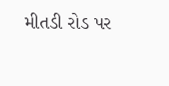મીતડી રોડ પર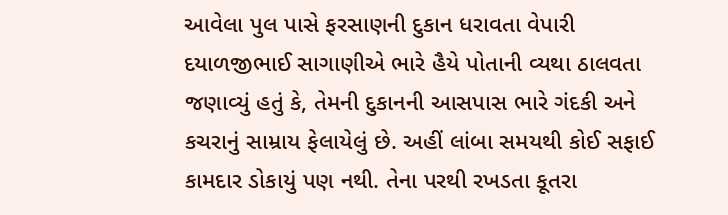આવેલા પુલ પાસે ફરસાણની દુકાન ધરાવતા વેપારી દયાળજીભાઈ સાગાણીએ ભારે હૈયે પોતાની વ્યથા ઠાલવતા જણાવ્યું હતું કે, તેમની દુકાનની આસપાસ ભારે ગંદકી અને કચરાનું સામ્રાય ફેલાયેલું છે. અહીં લાંબા સમયથી કોઈ સફાઈ કામદાર ડોકાયું પણ નથી. તેના પરથી રખડતા કૂતરા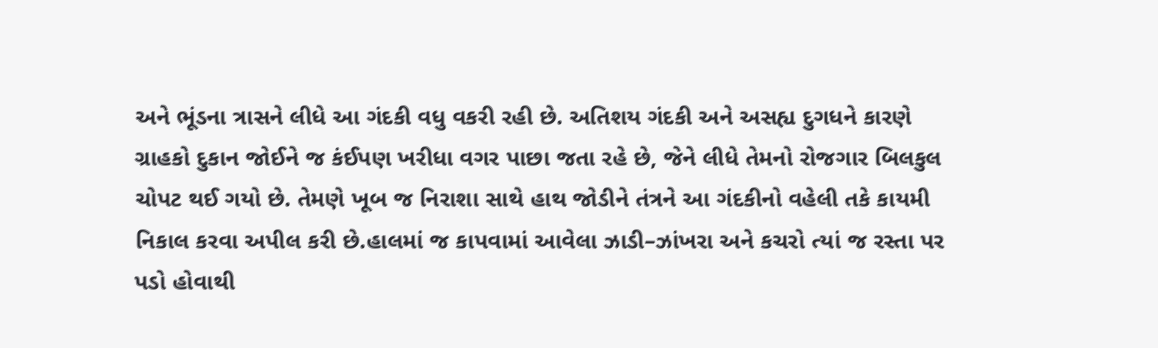અને ભૂંડના ત્રાસને લીધે આ ગંદકી વધુ વકરી રહી છે. અતિશય ગંદકી અને અસહ્ય દુગધને કારણે ગ્રાહકો દુકાન જોઈને જ કંઈપણ ખરીધા વગર પાછા જતા રહે છે, જેને લીધે તેમનો રોજગાર બિલકુલ ચોપટ થઈ ગયો છે. તેમણે ખૂબ જ નિરાશા સાથે હાથ જોડીને તંત્રને આ ગંદકીનો વહેલી તકે કાયમી નિકાલ કરવા અપીલ કરી છે.હાલમાં જ કાપવામાં આવેલા ઝાડી–ઝાંખરા અને કચરો ત્યાં જ રસ્તા પર પડો હોવાથી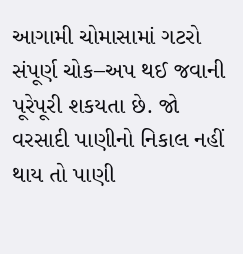આગામી ચોમાસામાં ગટરો સંપૂર્ણ ચોક–અપ થઈ જવાની પૂરેપૂરી શકયતા છે. જો વરસાદી પાણીનો નિકાલ નહીં થાય તો પાણી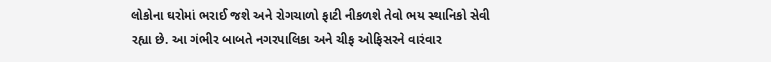લોકોના ઘરોમાં ભરાઈ જશે અને રોગચાળો ફાટી નીકળશે તેવો ભય સ્થાનિકો સેવી રહ્યા છે. આ ગંભીર બાબતે નગરપાલિકા અને ચીફ ઓફિસરને વારંવાર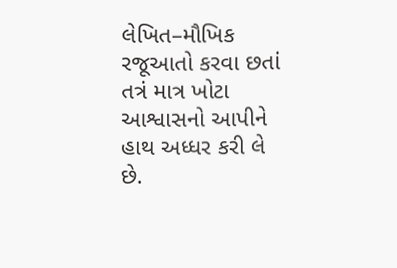લેખિત–મૌખિક રજૂઆતો કરવા છતાં તત્રં માત્ર ખોટા આશ્વાસનો આપીને હાથ અધ્ધર કરી લે છે.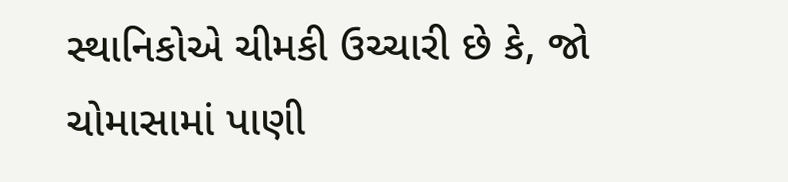સ્થાનિકોએ ચીમકી ઉચ્ચારી છે કે, જો ચોમાસામાં પાણી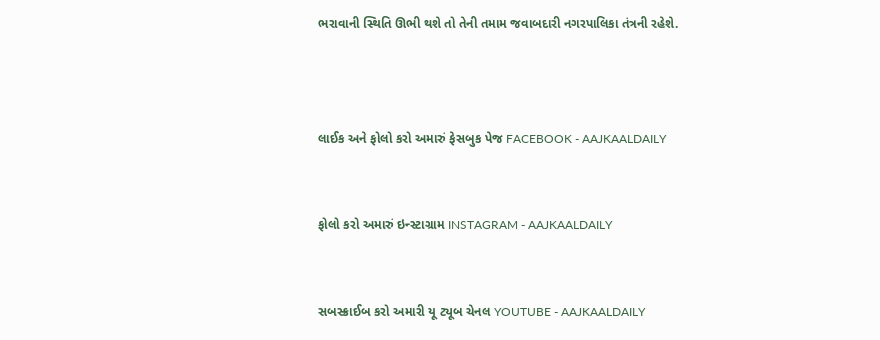ભરાવાની સ્થિતિ ઊભી થશે તો તેની તમામ જવાબદારી નગરપાલિકા તંત્રની રહેશે.



લાઈક અને ફોલો કરો અમારું ફેસબુક પેજ FACEBOOK - AAJKAALDAILY


ફોલો કરો અમારું ઇન્સ્ટાગ્રામ INSTAGRAM - AAJKAALDAILY


સબસ્ક્રાઈબ કરો અમારી યૂ ટ્યૂબ ચેનલ YOUTUBE - AAJKAALDAILY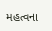મહત્વના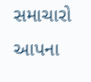સમાચારો આપના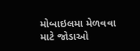મોબાઇલમા મેળવવા માટે જોડાઓ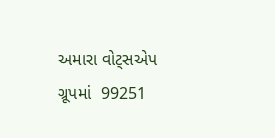અમારા વોટ્સએપ ગ્રૂપમાં  99251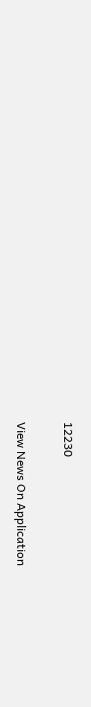12230

View News On Application